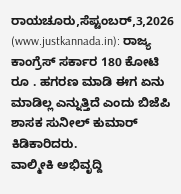ರಾಯಚೂರು,ಸೆಪ್ಟಂಬರ್,3,2026 (www.justkannada.in): ರಾಜ್ಯ ಕಾಂಗ್ರೆಸ್ ಸರ್ಕಾರ 180 ಕೋಟಿ ರೂ . ಹಗರಣ ಮಾಡಿ ಈಗ ಏನು ಮಾಡಿಲ್ಲ ಎನ್ನುತ್ತಿದೆ ಎಂದು ಬಿಜೆಪಿ ಶಾಸಕ ಸುನೀಲ್ ಕುಮಾರ್ ಕಿಡಿಕಾರಿದರು.
ವಾಲ್ಮೀಕಿ ಅಭಿವೃದ್ದಿ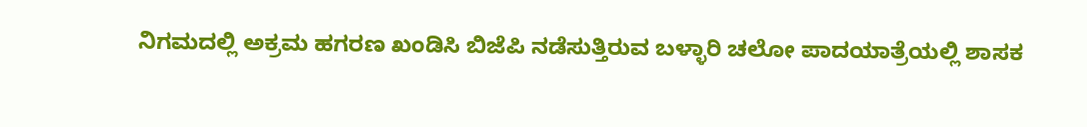ನಿಗಮದಲ್ಲಿ ಅಕ್ರಮ ಹಗರಣ ಖಂಡಿಸಿ ಬಿಜೆಪಿ ನಡೆಸುತ್ತಿರುವ ಬಳ್ಳಾರಿ ಚಲೋ ಪಾದಯಾತ್ರೆಯಲ್ಲಿ ಶಾಸಕ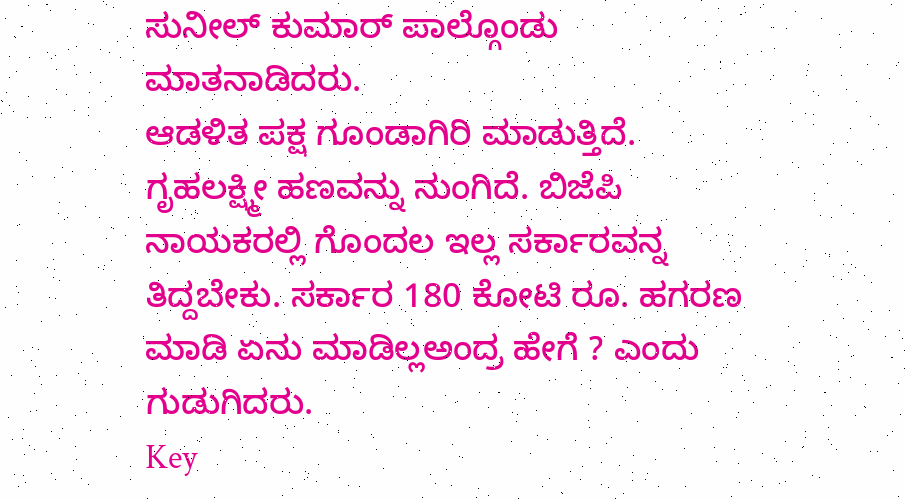ಸುನೀಲ್ ಕುಮಾರ್ ಪಾಲ್ಗೊಂಡು ಮಾತನಾಡಿದರು.
ಆಡಳಿತ ಪಕ್ಷ ಗೂಂಡಾಗಿರಿ ಮಾಡುತ್ತಿದೆ. ಗೃಹಲಕ್ಷ್ಮೀ ಹಣವನ್ನು ನುಂಗಿದೆ. ಬಿಜೆಪಿ ನಾಯಕರಲ್ಲಿ ಗೊಂದಲ ಇಲ್ಲ ಸರ್ಕಾರವನ್ನ ತಿದ್ದಬೇಕು. ಸರ್ಕಾರ 180 ಕೋಟಿ ರೂ. ಹಗರಣ ಮಾಡಿ ಏನು ಮಾಡಿಲ್ಲಅಂದ್ರ ಹೇಗೆ ? ಎಂದು ಗುಡುಗಿದರು.
Key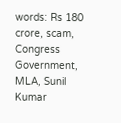words: Rs 180 crore, scam, Congress Government, MLA, Sunil Kumar